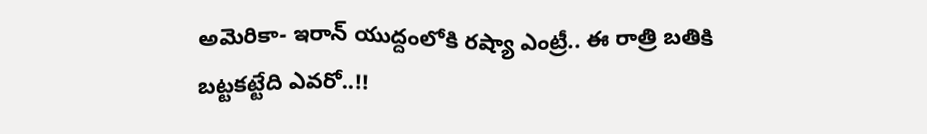అమెరికా- ఇరాన్ యుద్దంలోకి రష్యా ఎంట్రీ.. ఈ రాత్రి బతికి బట్టకట్టేది ఎవరో..!!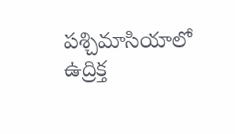పశ్చిమాసియాలో ఉద్రిక్త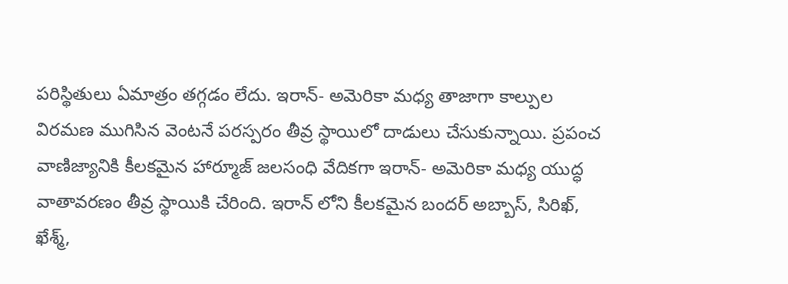పరిస్థితులు ఏమాత్రం తగ్గడం లేదు. ఇరాన్- అమెరికా మధ్య తాజాగా కాల్పుల విరమణ ముగిసిన వెంటనే పరస్పరం తీవ్ర స్థాయిలో దాడులు చేసుకున్నాయి. ప్రపంచ వాణిజ్యానికి కీలకమైన హార్మూజ్ జలసంధి వేదికగా ఇరాన్- అమెరికా మధ్య యుద్ధ వాతావరణం తీవ్ర స్థాయికి చేరింది. ఇరాన్ లోని కీలకమైన బందర్ అబ్బాస్, సిరిఖ్, ఖేశ్మ్,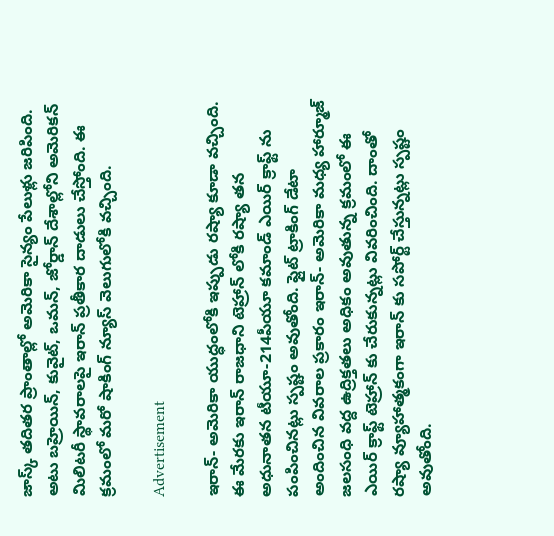జాస్క్ తదితర ప్రాంతాల్లో అమెరికా సైన్యం పేలుళ్లు జరిపింది. అటు బహ్రెయిన్, కువైట్, ఒమన్, జోర్డాన్ దేశాల్లోని అమెరికన్ మిలిటరీ స్థావరాలపై ఇరాన్ ప్రతీకార దాడులు చేస్తోంది. ఈ క్రమంలో మరో షాకింగ్ న్యూస్ వెలుగులోకి వచ్చింది.

Advertisement

ఇరాన్- అమెరికా యుద్ధంలోకి ఇప్పుడు రష్యా కూడా వచ్చింది. ఈ మేరకు ఇరాన్ రాజధాని టెహ్రాన్ లోకి రష్యా తన అధునాతన టీయూ-214పీయూ కమాండ్ ఎయిర్ క్రాఫ్ట్ ను పంపించినట్లు స్పష్టం అవుతోంది. ఫ్లైట్ ట్రాకింగ్ డేటా అందించిన వివరాల ప్రకారం ఇరాన్- అమెరికా మధ్య హార్మూజ్ జలసంధి వద్ద ఉద్రిక్తతలు అధికం అవుతున్న క్రమంలో ఈ ఎయిర్ క్రాఫ్ట్ టెహ్రాన్ కు చేరుకున్నట్లు వివరించింది. దాంతో రష్యా వ్యూహాత్మకంగా ఇరాన్ కు సపోర్ట్ చేస్తున్నట్లు స్పష్టం అవుతోంది.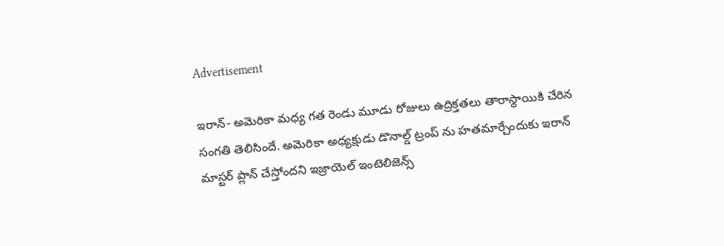Advertisement

ఇరాన్- అమెరికా మధ్య గత రెండు మూడు రోజులు ఉద్రిక్తతలు తారాస్థాయికి చేరిన సంగతి తెలిసిందే. అమెరికా అధ్యక్షుడు డొనాల్డ్ ట్రంప్ ను హతమార్చేందుకు ఇరాన్ మాస్టర్ ప్లాన్ చేస్తోందని ఇజ్రాయెల్ ఇంటెలిజెన్స్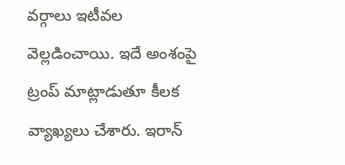వర్గాలు ఇటీవల వెల్లడించాయి. ఇదే అంశంపై ట్రంప్ మాట్లాడుతూ కీలక వ్యాఖ్యలు చేశారు. ఇరాన్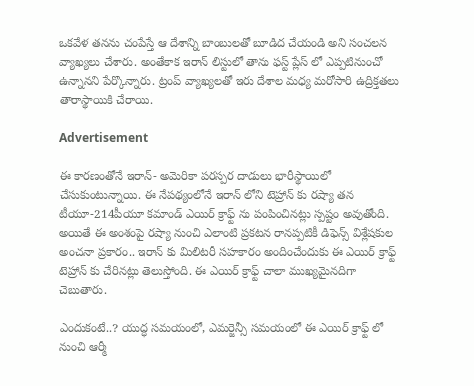ఒకవేళ తనను చంపేస్తే ఆ దేశాన్ని బాంబులతో బూడిద చేయండి అని సంచలన వ్యాఖ్యలు చేశారు. అంతేకాక ఇరాన్ లిస్టులో తాను ఫస్ట్ ప్లేస్ లో ఎప్పటినుంచో ఉన్నానని పేర్కొన్నారు. ట్రంప్ వ్యాఖ్యలతో ఇరు దేశాల మధ్య మరోసారి ఉద్రిక్తతలు తారాస్థాయికి చేరాయి.

Advertisement

ఈ కారణంతోనే ఇరాన్- అమెరికా పరస్పర దాడులు భారీస్థాయిలో చేసుకుంటున్నాయి. ఈ నేపథ్యంలోనే ఇరాన్ లోని టెహ్రాన్ కు రష్యా తన టీయూ-214పీయూ కమాండ్ ఎయిర్ క్రాఫ్ట్ ను పంపించినట్లు స్పష్టం అవుతోంది. అయితే ఈ అంశంపై రష్యా నుంచి ఎలాంటి ప్రకటన రానప్పటికీ డిఫెన్స్ విశ్లేషకుల అంచనా ప్రకారం.. ఇరాన్ కు మిలిటరీ సహకారం అందించేందుకు ఈ ఎయిర్ క్రాఫ్ట్ టెహ్రాన్ కు చేరినట్లు తెలుస్తోంది. ఈ ఎయిర్ క్రాఫ్ట్ చాలా ముఖ్యమైనదిగా చెబుతారు.

ఎందుకంటే..? యుద్ధ సమయంలో, ఎమర్జెన్సీ సమయంలో ఈ ఎయిర్ క్రాఫ్ట్ లో నుంచి ఆర్మీ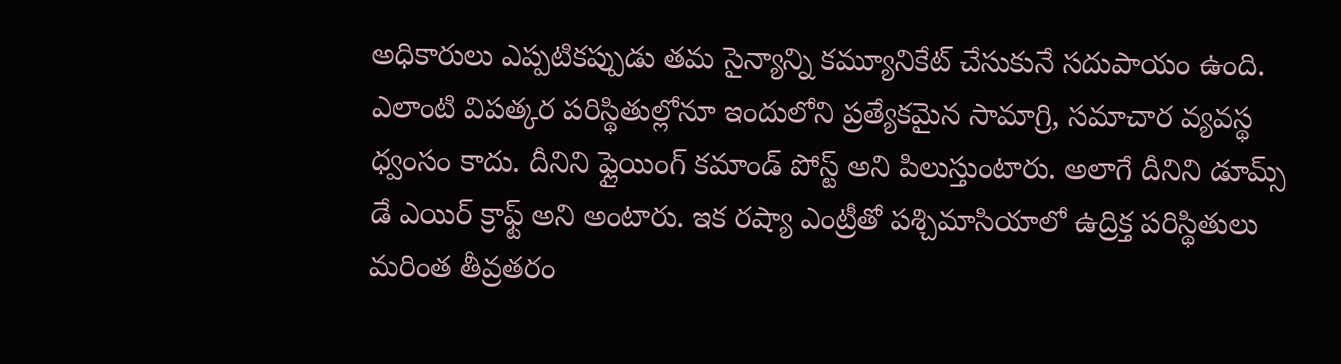అధికారులు ఎప్పటికప్పుడు తమ సైన్యాన్ని కమ్యూనికేట్ చేసుకునే సదుపాయం ఉంది. ఎలాంటి విపత్కర పరిస్థితుల్లోనూ ఇందులోని ప్రత్యేకమైన సామాగ్రి, సమాచార వ్యవస్థ ధ్వంసం కాదు. దీనిని ఫ్లైయింగ్ కమాండ్ పోస్ట్ అని పిలుస్తుంటారు. అలాగే దీనిని డూమ్స్ డే ఎయిర్ క్రాఫ్ట్ అని అంటారు. ఇక రష్యా ఎంట్రీతో పశ్చిమాసియాలో ఉద్రిక్త పరిస్థితులు మరింత తీవ్రతరం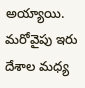అయ్యాయి. మరోవైపు ఇరు దేశాల మధ్య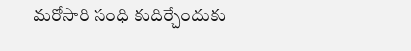మరోసారి సంధి కుదిర్చేందుకు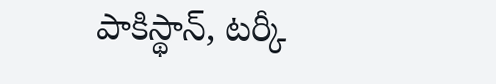పాకిస్థాన్, టర్కీ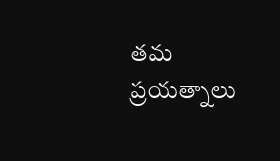తమ ప్రయత్నాలు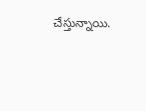చేస్తున్నాయి.